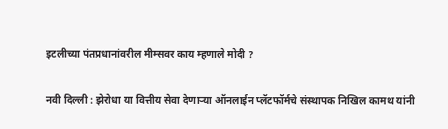इटलीच्या पंतप्रधानांवरील मीम्सवर काय म्हणाले मोदी ?

नवी दिल्ली : झेरोधा या वित्तीय सेवा देणाऱ्या ऑनलाईन प्लॅटफॉर्मचे संस्थापक निखिल कामथ यांनी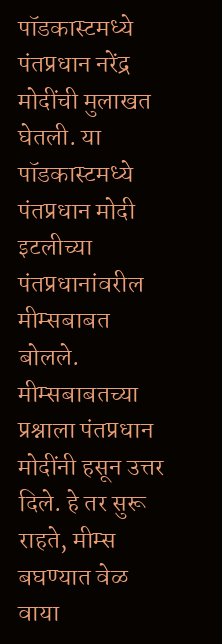पॉडकास्टमध्ये पंतप्रधान नरेंद्र मोदींची मुलाखत घेतली. या पॉडकास्टमध्ये पंतप्रधान मोदी इटलीच्या पंतप्रधानांवरील मीम्सबाबत बोलले. मीम्सबाबतच्या प्रश्नाला पंतप्रधान मोदींनी हसून उत्तर दिले. हे तर सुरू राहते, मीम्स बघण्यात वेळ वाया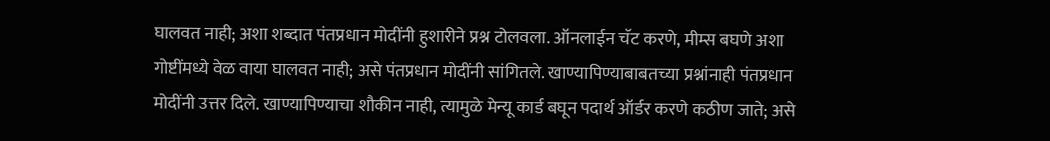घालवत नाही; अशा शब्दात पंतप्रधान मोदींनी हुशारीने प्रश्न टोलवला. ऑनलाईन चॅट करणे, मीम्स बघणे अशा गोष्टींमध्ये वेळ वाया घालवत नाही; असे पंतप्रधान मोदींनी सांगितले. खाण्यापिण्याबाबतच्या प्रश्नांनाही पंतप्रधान मोदींनी उत्तर दिले. खाण्यापिण्याचा शौकीन नाही, त्यामुळे मेन्यू कार्ड बघून पदार्थ ऑर्डर करणे कठीण जाते; असे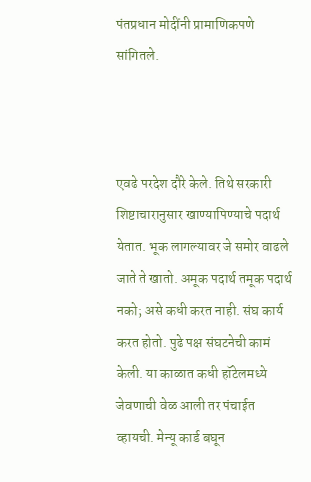पंतप्रधान मोदींनी प्रामाणिकपणे सांगितले.



एवढे परदेश दौरे केले. तिथे सरकारी शिष्टाचारानुसार खाण्यापिण्याचे पदार्थ येतात. भूक लागल्यावर जे समोर वाढले जाते ते खातो. अमूक पदार्थ तमूक पदार्थ नको; असे कधी करत नाही. संघ कार्य करत होतो. पुढे पक्ष संघटनेची कामं केली. या काळात कधी हॉटेलमध्ये जेवणाची वेळ आली तर पंचाईत व्हायची. मेन्यू कार्ड बघून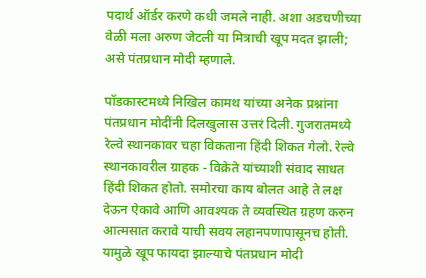पदार्थ ऑर्डर करणे कधी जमले नाही. अशा अडचणीच्या वेळी मला अरुण जेटली या मित्राची खूप मदत झाली; असे पंतप्रधान मोदी म्हणाले.

पॉडकास्टमध्ये निखिल कामथ यांच्या अनेक प्रश्नांना पंतप्रधान मोदींनी दिलखुलास उत्तरं दिली. गुजरातमध्ये रेल्वे स्थानकावर चहा विकताना हिंदी शिकत गेलो. रेल्वे स्थानकावरील ग्राहक - विक्रेते यांच्याशी संवाद साधत हिंदी शिकत होतो. समोरचा काय बोलत आहे ते लक्ष देऊन ऐकावे आणि आवश्यक ते व्यवस्थित ग्रहण करुन आत्मसात करावे याची सवय लहानपणापासूनच होती. यामुळे खूप फायदा झाल्याचे पंतप्रधान मोदी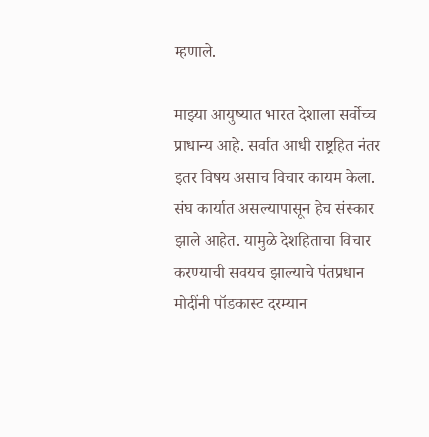म्हणाले.

माझ्या आयुष्यात भारत देशाला सर्वोच्च प्राधान्य आहे. सर्वात आधी राष्ट्रहित नंतर इतर विषय असाच विचार कायम केला. संघ कार्यात असल्यापासून हेच संस्कार झाले आहेत. यामुळे देशहिताचा विचार करण्याची सवयच झाल्याचे पंतप्रधान मोदींनी पॉडकास्ट दरम्यान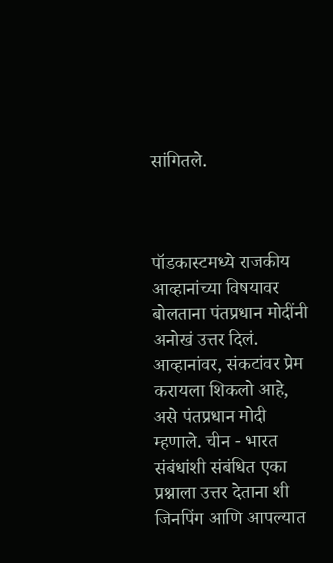सांगितले.



पॉडकास्टमध्ये राजकीय आव्हानांच्या विषयावर बोलताना पंतप्रधान मोदींनी अनोखं उत्तर दिलं. आव्हानांवर, संकटांवर प्रेम करायला शिकलो आहे, असे पंतप्रधान मोदी म्हणाले. चीन - भारत संबंधांशी संबंधित एका प्रश्नाला उत्तर देताना शी जिनपिंग आणि आपल्यात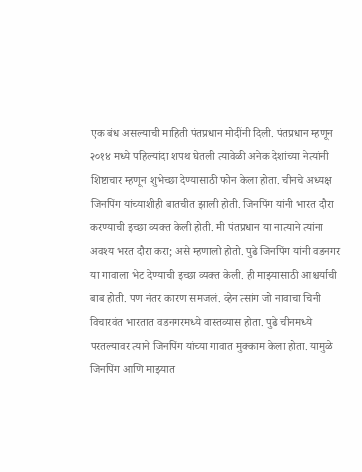एक बंध असल्याची माहिती पंतप्रधान मोदींनी दिली. पंतप्रधान म्हणून २०१४ मध्ये पहिल्यांदा शपथ घेतली त्यावेळी अनेक देशांच्या नेत्यांनी शिष्टाचार म्हणून शुभेच्छा देण्यासाठी फोन केला होता. चीनचे अध्यक्ष जिनपिंग यांच्याशीही बातचीत झाली होती. जिनपिंग यांनी भारत दौरा करण्याची इच्छा व्यक्त केली होती. मी पंतप्रधान या नात्याने त्यांना अवश्य भरत दौरा करा; असे म्हणालो होतो. पुढे जिनपिंग यांनी वडनगर या गावाला भेट देण्याची इच्छा व्यक्त केली. ही माझ्यासाठी आश्चर्याची बाब होती. पण नंतर कारण समजलं. व्हेन त्सांग जो नावाचा चिनी विचारवंत भारतात वडनगरमध्ये वास्तव्यास होता. पुढे चीनमध्ये परतल्यावर त्याने जिनपिंग यांच्या गावात मुक्काम केला होता. यामुळे जिनपिंग आणि माझ्यात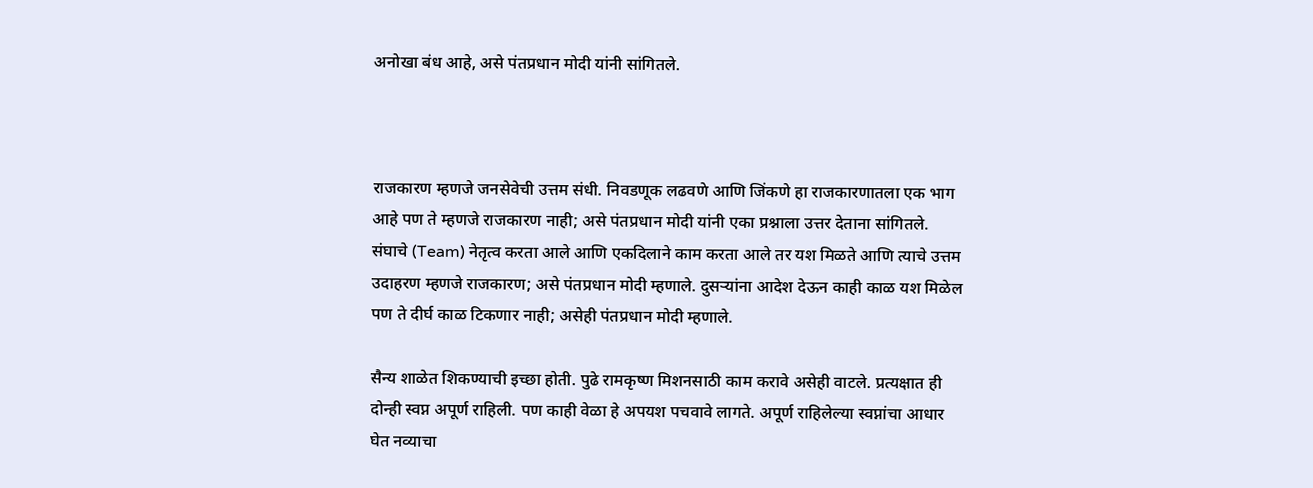अनोखा बंध आहे, असे पंतप्रधान मोदी यांनी सांगितले.



राजकारण म्हणजे जनसेवेची उत्तम संधी. निवडणूक लढवणे आणि जिंकणे हा राजकारणातला एक भाग आहे पण ते म्हणजे राजकारण नाही; असे पंतप्रधान मोदी यांनी एका प्रश्नाला उत्तर देताना सांगितले. संघाचे (Team) नेतृत्व करता आले आणि एकदिलाने काम करता आले तर यश मिळते आणि त्याचे उत्तम उदाहरण म्हणजे राजकारण; असे पंतप्रधान मोदी म्हणाले. दुसऱ्यांना आदेश देऊन काही काळ यश मिळेल पण ते दीर्घ काळ टिकणार नाही; असेही पंतप्रधान मोदी म्हणाले.

सैन्य शाळेत शिकण्याची इच्छा होती. पुढे रामकृष्ण मिशनसाठी काम करावे असेही वाटले. प्रत्यक्षात ही दोन्ही स्वप्न अपूर्ण राहिली. पण काही वेळा हे अपयश पचवावे लागते. अपूर्ण राहिलेल्या स्वप्नांचा आधार घेत नव्याचा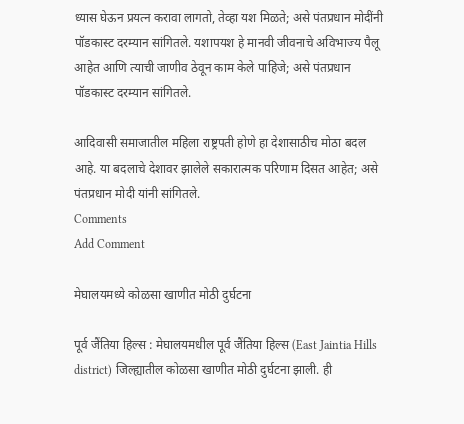ध्यास घेऊन प्रयत्न करावा लागतो, तेव्हा यश मिळते; असे पंतप्रधान मोदींनी पॉडकास्ट दरम्यान सांगितले. यशापयश हे मानवी जीवनाचे अविभाज्य पैलू आहेत आणि त्याची जाणीव ठेवून काम केले पाहिजे; असे पंतप्रधान पॉडकास्ट दरम्यान सांगितले.

आदिवासी समाजातील महिला राष्ट्रपती होणे हा देशासाठीच मोठा बदल आहे. या बदलाचे देशावर झालेले सकारात्मक परिणाम दिसत आहेत; असे पंतप्रधान मोदी यांनी सांगितले.
Comments
Add Comment

मेघालयमध्ये कोळसा खाणीत मोठी दुर्घटना

पूर्व जैंतिया हिल्स : मेघालयमधील पूर्व जैंतिया हिल्स (East Jaintia Hills district) जिल्ह्यातील कोळसा खाणीत मोठी दुर्घटना झाली. ही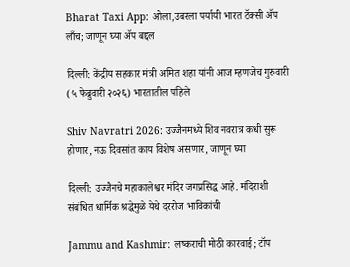Bharat Taxi App: ओला,उबरला पर्यायी भारत टॅक्सी ॲप लाँच; जाणून घ्या ॲप बद्दल

दिल्ली: केंद्रीय सहकार मंत्री अमित शहा यांनी आज म्हणजेच गुरुवारी (५ फेब्रुवारी २०२६) भारतातील पहिले

Shiv Navratri 2026: उज्जैनमध्ये शिव नवरात्र कधी सुरू होणार, नऊ दिवसांत काय विशेष असणार, जाणून घ्या

दिल्ली: उज्जैनचे महाकालेश्वर मंदिर जगप्रसिद्ध आहे. मंदिराशी संबंधित धार्मिक श्रद्धेमुळे येथे दररोज भाविकांची

Jammu and Kashmir: लष्कराची मोठी कारवाई; टॉप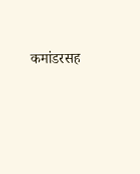कमांडरसह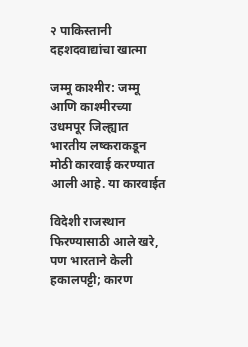२ पाकिस्तानी दहशदवाद्यांचा खात्मा

जम्मू काश्मीर: जम्मू आणि काश्मीरच्या उधमपूर जिल्ह्यात भारतीय लष्कराकडून मोठी कारवाई करण्यात आली आहे. या कारवाईत

विदेशी राजस्थान फिरण्यासाठी आले खरे, पण भारताने केली हकालपट्टी; कारण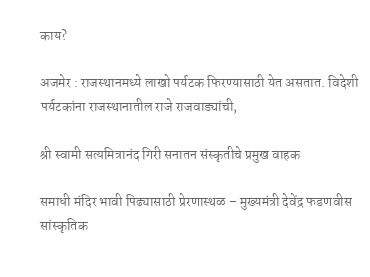काय?

अजमेर : राजस्थानमध्ये लाखो पर्यटक फिरण्यासाठी येत असतात. विदेशी पर्यटकांना राजस्थानातील राजे राजवाड्यांची,

श्री स्वामी सत्यमित्रानंद गिरी सनातन संस्कृतीचे प्रमुख वाहक

समाधी मंदिर भावी पिढ्यासाठी प्रेरणास्थळ – मुख्यमंत्री देवेंद्र फडणवीस सांस्कृतिक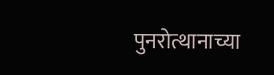पुनरोत्थानाच्या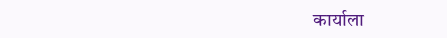कार्याला